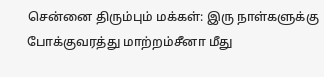சென்னை திரும்பும் மக்கள்: இரு நாள்களுக்கு போக்குவரத்து மாற்றம்சீனா மீது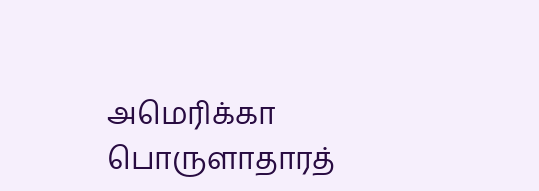அமெரிக்கா பொருளாதாரத்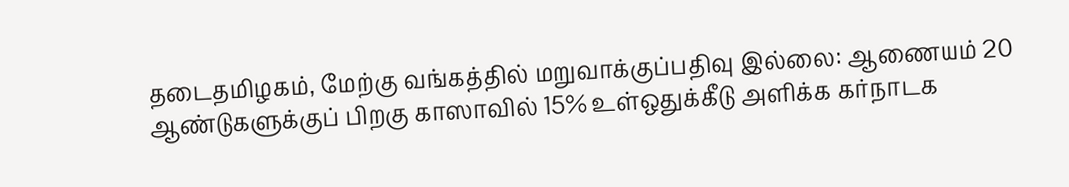தடைதமிழகம், மேற்கு வங்கத்தில் மறுவாக்குப்பதிவு இல்லை: ஆணையம் 20 ஆண்டுகளுக்குப் பிறகு காஸாவில் 15% உள்ஒதுக்கீடு அளிக்க கர்நாடக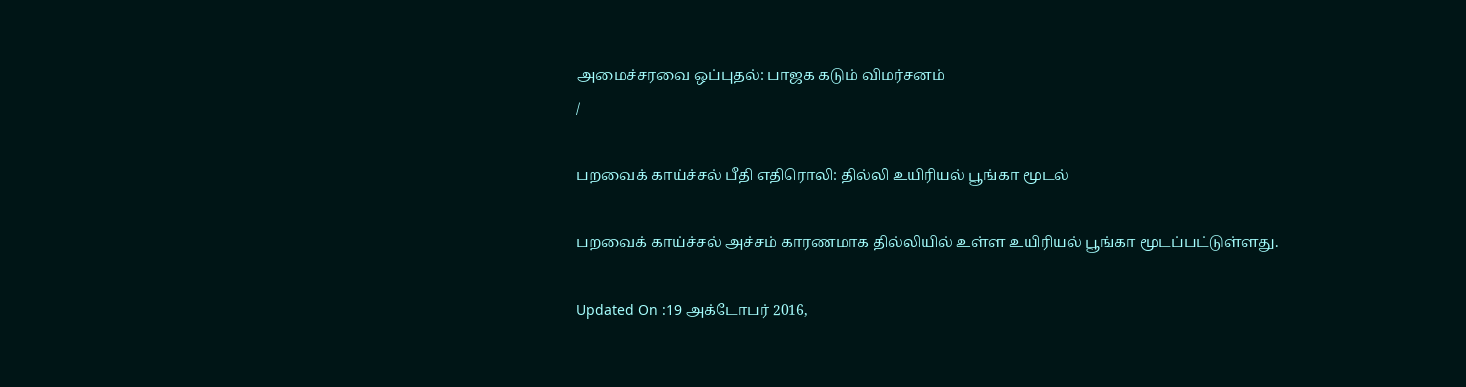அமைச்சரவை ஒப்புதல்: பாஜக கடும் விமர்சனம்
/

பறவைக் காய்ச்சல் பீதி எதிரொலி: தில்லி உயிரியல் பூங்கா மூடல்

பறவைக் காய்ச்சல் அச்சம் காரணமாக தில்லியில் உள்ள உயிரியல் பூங்கா மூடப்பட்டுள்ளது.

Updated On :19 அக்டோபர் 2016,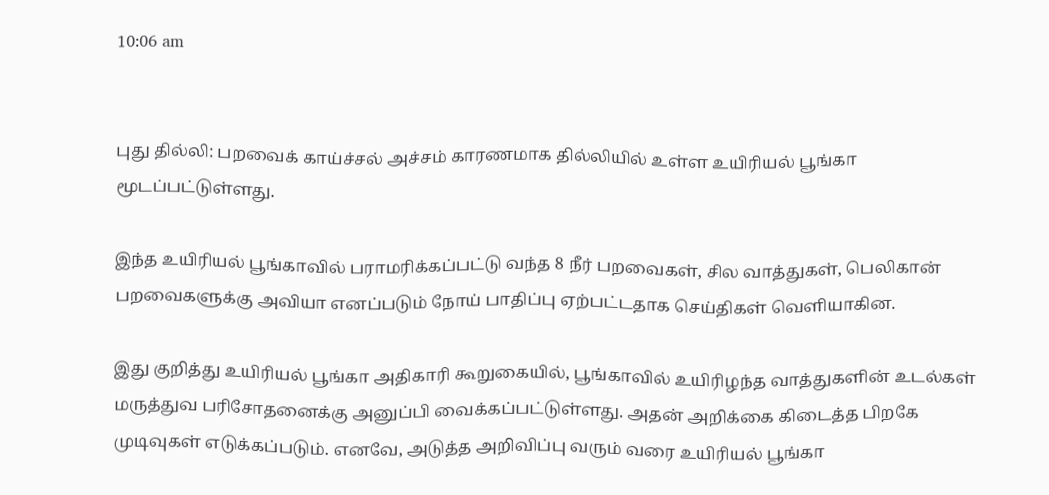10:06 am


புது தில்லி: பறவைக் காய்ச்சல் அச்சம் காரணமாக தில்லியில் உள்ள உயிரியல் பூங்கா மூடப்பட்டுள்ளது.

இந்த உயிரியல் பூங்காவில் பராமரிக்கப்பட்டு வந்த 8 நீர் பறவைகள், சில வாத்துகள், பெலிகான் பறவைகளுக்கு அவியா எனப்படும் நோய் பாதிப்பு ஏற்பட்டதாக செய்திகள் வெளியாகின.

இது குறித்து உயிரியல் பூங்கா அதிகாரி கூறுகையில், பூங்காவில் உயிரிழந்த வாத்துகளின் உடல்கள் மருத்துவ பரிசோதனைக்கு அனுப்பி வைக்கப்பட்டுள்ளது. அதன் அறிக்கை கிடைத்த பிறகே முடிவுகள் எடுக்கப்படும். எனவே, அடுத்த அறிவிப்பு வரும் வரை உயிரியல் பூங்கா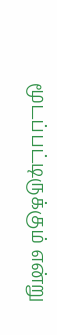மூடப்பட்டிருக்கும் என்று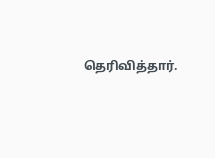தெரிவித்தார்.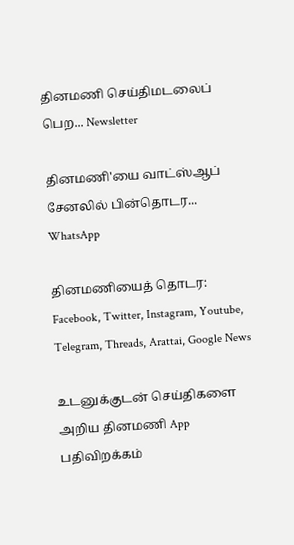தினமணி செய்திமடலைப் பெற... Newsletter

தினமணி'யை வாட்ஸ்ஆப் சேனலில் பின்தொடர... WhatsApp

தினமணியைத் தொடர: Facebook, Twitter, Instagram, Youtube, Telegram, Threads, Arattai, Google News

உடனுக்குடன் செய்திகளை அறிய தினமணி App பதிவிறக்கம்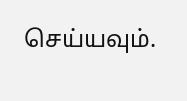செய்யவும்.